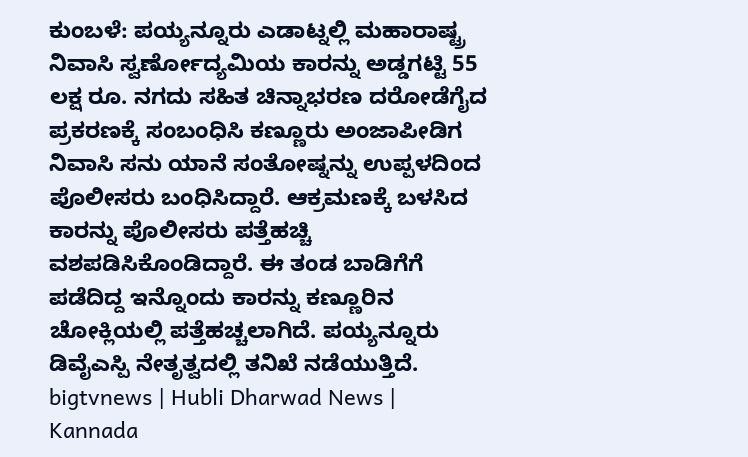ಕುಂಬಳೆ: ಪಯ್ಯನ್ನೂರು ಎಡಾಟ್ನಲ್ಲಿ ಮಹಾರಾಷ್ಟ್ರ ನಿವಾಸಿ ಸ್ವರ್ಣೕೊದ್ಯಮಿಯ ಕಾರನ್ನು ಅಡ್ಡಗಟ್ಟಿ 55 ಲಕ್ಷ ರೂ. ನಗದು ಸಹಿತ ಚಿನ್ನಾಭರಣ ದರೋಡೆಗೈದ ಪ್ರಕರಣಕ್ಕೆ ಸಂಬಂಧಿಸಿ ಕಣ್ಣೂರು ಅಂಜಾಪೀಡಿಗ ನಿವಾಸಿ ಸನು ಯಾನೆ ಸಂತೋಷ್ನನ್ನು ಉಪ್ಪಳದಿಂದ ಪೊಲೀಸರು ಬಂಧಿಸಿದ್ದಾರೆ. ಆಕ್ರಮಣಕ್ಕೆ ಬಳಸಿದ ಕಾರನ್ನು ಪೊಲೀಸರು ಪತ್ತೆಹಚ್ಚಿ ವಶಪಡಿಸಿಕೊಂಡಿದ್ದಾರೆ. ಈ ತಂಡ ಬಾಡಿಗೆಗೆ ಪಡೆದಿದ್ದ ಇನ್ನೊಂದು ಕಾರನ್ನು ಕಣ್ಣೂರಿನ ಚೋಕ್ಲಿಯಲ್ಲಿ ಪತ್ತೆಹಚ್ಚಲಾಗಿದೆ. ಪಯ್ಯನ್ನೂರು ಡಿವೈಎಸ್ಪಿ ನೇತೃತ್ವದಲ್ಲಿ ತನಿಖೆ ನಡೆಯುತ್ತಿದೆ.
bigtvnews | Hubli Dharwad News | Kannada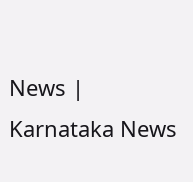News | Karnataka News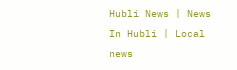Hubli News | News In Hubli | Local news